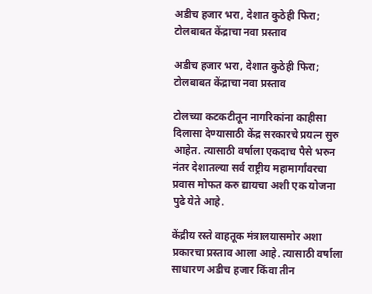अडीच हजार भरा, देशात कुठेही फिरा; टोलबाबत केंद्राचा नवा प्रस्ताव

अडीच हजार भरा, देशात कुठेही फिरा; टोलबाबत केंद्राचा नवा प्रस्ताव

टोलच्या कटकटीतून नागरिकांना काहीसा दिलासा देण्यासाठी केंद्र सरकारचे प्रयत्न सुरु आहेत. त्यासाठी वर्षाला एकदाच पैसे भरुन नंतर देशातल्या सर्व राष्ट्रीय महामार्गांवरचा प्रवास मोफत करु द्यायचा अशी एक योजना पुढे येते आहे.

केंद्रीय रस्ते वाहतूक मंत्रालयासमोर अशा प्रकारचा प्रस्ताव आला आहे. त्यासाठी वर्षाला साधारण अडीच हजार किंवा तीन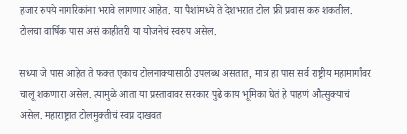हजार रुपये नागरिकांना भरावे लागणार आहेत. या पैशांमध्ये ते देशभरात टोल फ्री प्रवास करु शकतील. टोलचा वार्षिक पास असं काहीतरी या योजनेचं स्वरुप असेल.

सध्या जे पास आहेत ते फक्त एकाच टोलनाक्यासाठी उपलब्ध असतात, मात्र हा पास सर्व राष्ट्रीय महामार्गांवर चालू शकणारा असेल. त्यामुळे आता या प्रस्तावावर सरकार पुढे काय भूमिका घेतं हे पाहणं औत्सुक्याचं असेल. महाराष्ट्रात टोलमुक्तीचं स्वप्न दाखवत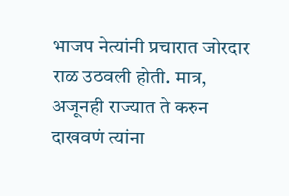भाजप नेत्यांनी प्रचारात जोरदार राळ उठवली होती. मात्र, अजूनही राज्यात ते करुन दाखवणं त्यांना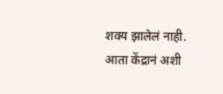शक्य झालेलं नाही. आता केंद्रानं अशी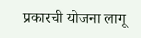प्रकारची योजना लागू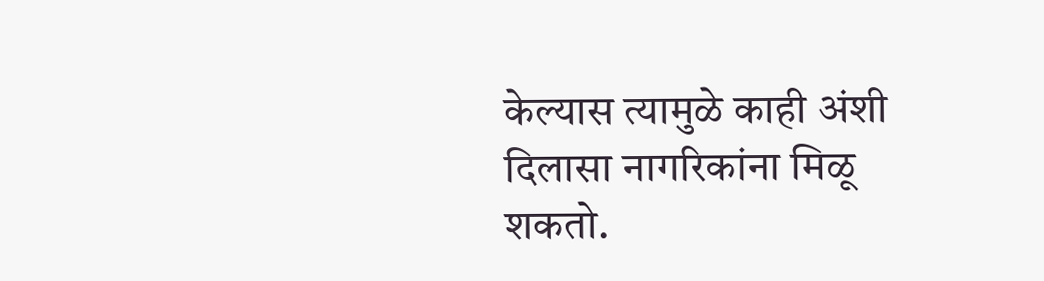केल्यास त्यामुळे काही अंशी दिलासा नागरिकांना मिळू शकतो.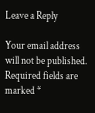Leave a Reply

Your email address will not be published. Required fields are marked *